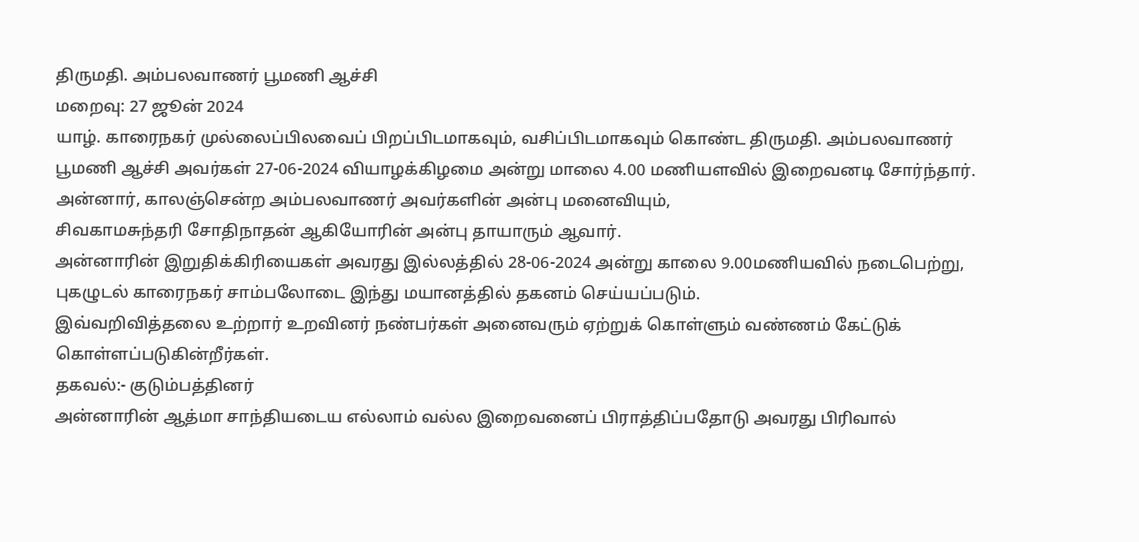திருமதி. அம்பலவாணர் பூமணி ஆச்சி
மறைவு: 27 ஜூன் 2024
யாழ். காரைநகர் முல்லைப்பிலவைப் பிறப்பிடமாகவும், வசிப்பிடமாகவும் கொண்ட திருமதி. அம்பலவாணர் பூமணி ஆச்சி அவர்கள் 27-06-2024 வியாழக்கிழமை அன்று மாலை 4.00 மணியளவில் இறைவனடி சோர்ந்தார்.
அன்னார், காலஞ்சென்ற அம்பலவாணர் அவர்களின் அன்பு மனைவியும்,
சிவகாமசுந்தரி சோதிநாதன் ஆகியோரின் அன்பு தாயாரும் ஆவார்.
அன்னாரின் இறுதிக்கிரியைகள் அவரது இல்லத்தில் 28-06-2024 அன்று காலை 9.00மணியவில் நடைபெற்று, புகழுடல் காரைநகர் சாம்பலோடை இந்து மயானத்தில் தகனம் செய்யப்படும்.
இவ்வறிவித்தலை உற்றார் உறவினர் நண்பர்கள் அனைவரும் ஏற்றுக் கொள்ளும் வண்ணம் கேட்டுக் கொள்ளப்படுகின்றீர்கள்.
தகவல்:- குடும்பத்தினர்
அன்னாரின் ஆத்மா சாந்தியடைய எல்லாம் வல்ல இறைவனைப் பிராத்திப்பதோடு அவரது பிரிவால்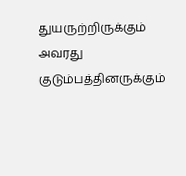துயருற்றிருக்கும் அவரது குடும்பத்தினருக்கும்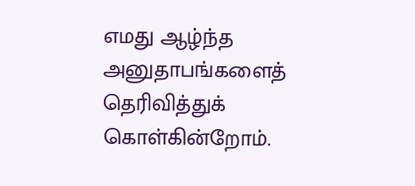எமது ஆழ்ந்த அனுதாபங்களைத் தெரிவித்துக் கொள்கின்றோம்.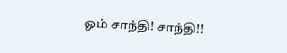ஓம் சாந்தி! சாந்தி!!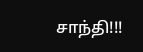சாந்தி!!!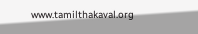www.tamilthakaval.org